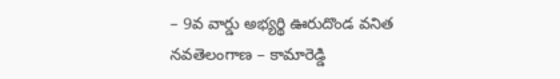– 9వ వార్డు అభ్యర్థి ఊరుదొండ వనిత
నవతెలంగాణ – కామారెడ్డి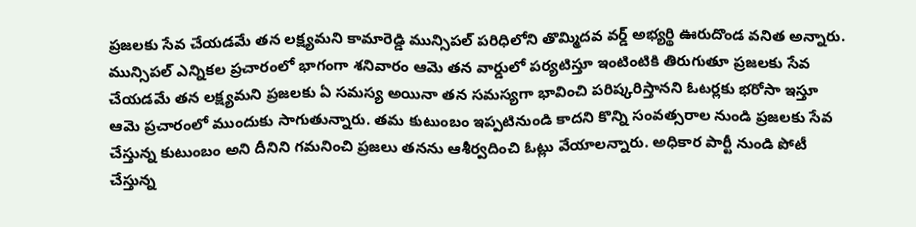ప్రజలకు సేవ చేయడమే తన లక్ష్యమని కామారెడ్డి మున్సిపల్ పరిధిలోని తొమ్మిదవ వర్డ్ అభ్యర్థి ఊరుదొండ వనిత అన్నారు. మున్సిపల్ ఎన్నికల ప్రచారంలో భాగంగా శనివారం ఆమె తన వార్డులో పర్యటిస్తూ ఇంటింటికి తిరుగుతూ ప్రజలకు సేవ చేయడమే తన లక్ష్యమని ప్రజలకు ఏ సమస్య అయినా తన సమస్యగా భావించి పరిష్కరిస్తానని ఓటర్లకు భరోసా ఇస్తూ ఆమె ప్రచారంలో ముందుకు సాగుతున్నారు. తమ కుటుంబం ఇప్పటినుండి కాదని కొన్ని సంవత్సరాల నుండి ప్రజలకు సేవ చేస్తున్న కుటుంబం అని దీనిని గమనించి ప్రజలు తనను ఆశీర్వదించి ఓట్లు వేయాలన్నారు. అధికార పార్టీ నుండి పోటీ చేస్తున్న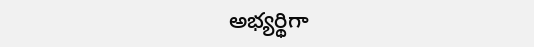అభ్యర్థిగా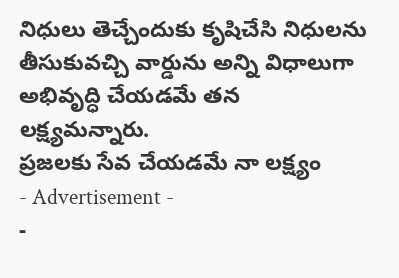నిధులు తెచ్చేందుకు కృషిచేసి నిధులను తీసుకువచ్చి వార్డును అన్ని విధాలుగా అభివృద్ధి చేయడమే తన లక్ష్యమన్నారు.
ప్రజలకు సేవ చేయడమే నా లక్ష్యం
- Advertisement -
-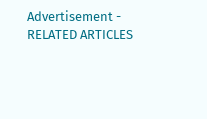Advertisement -
RELATED ARTICLES